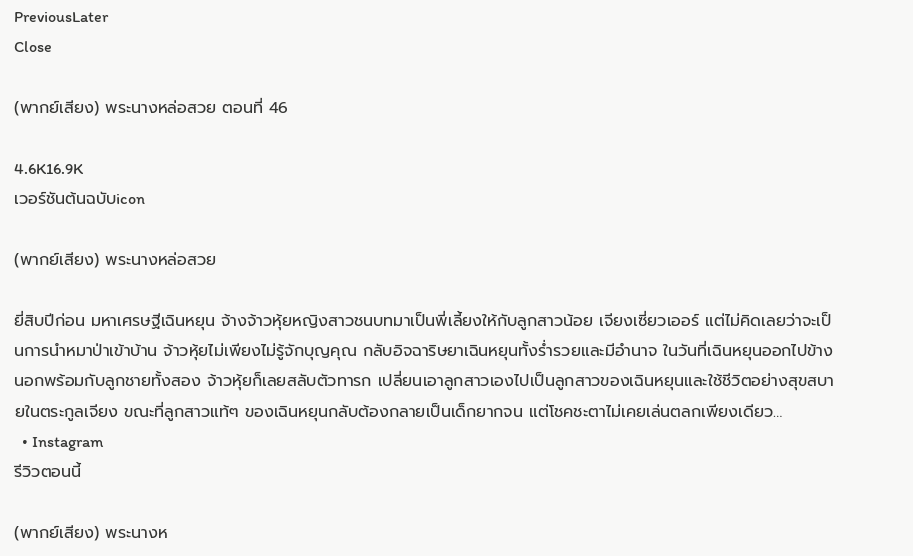PreviousLater
Close

(พากย์เสียง) พระนางหล่อสวย ตอนที่ 46

4.6K16.9K
เวอร์ชันต้นฉบับicon

(พากย์เสียง) พระนางหล่อสวย

ยี่สิบปีก่อน มหาเศรษฐีเฉินหยุน จ้างจ้าวหุ้ยหญิงสาวชนบทมาเป็นพี่เลี้ยงให้กับลูกสาวน้อย เจียงเซี่ยวเออร์ แต่ไม่คิดเลยว่าจะเป็นการนำหมาป่าเข้าบ้าน จ้าวหุ้ยไม่เพียงไม่รู้จักบุญคุณ กลับอิจฉาริษยาเฉินหยุนทั้งร่ำรวยและมีอำนาจ ในวันที่เฉินหยุนออกไปข้างนอกพร้อมกับลูกชายทั้งสอง จ้าวหุ้ยก็เลยสลับตัวทารก เปลี่ยนเอาลูกสาวเองไปเป็นลูกสาวของเฉินหยุนและใช้ชีวิตอย่างสุขสบายในตระกูลเจียง ขณะที่ลูกสาวแท้ๆ ของเฉินหยุนกลับต้องกลายเป็นเด็กยากจน แต่โชคชะตาไม่เคยเล่นตลกเพียงเดียว…
  • Instagram
รีวิวตอนนี้

(พากย์เสียง) พระนางห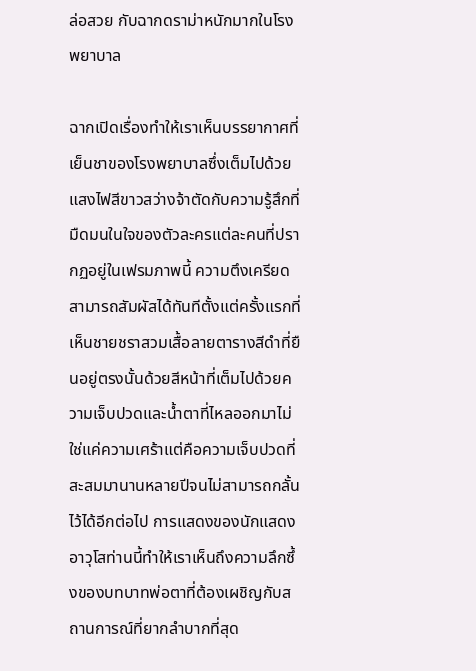ล่อสวย กับฉากดราม่าหนักมากในโรงพยาบาล

ฉากเปิดเรื่องทำให้เราเห็นบรรยากาศที่เย็นชาของโรงพยาบาลซึ่งเต็มไปด้วยแสงไฟสีขาวสว่างจ้าตัดกับความรู้สึกที่มืดมนในใจของตัวละครแต่ละคนที่ปรากฏอยู่ในเฟรมภาพนี้ ความตึงเครียดสามารถสัมผัสได้ทันทีตั้งแต่ครั้งแรกที่เห็นชายชราสวมเสื้อลายตารางสีดำที่ยืนอยู่ตรงนั้นด้วยสีหน้าที่เต็มไปด้วยความเจ็บปวดและน้ำตาที่ไหลออกมาไม่ใช่แค่ความเศร้าแต่คือความเจ็บปวดที่สะสมมานานหลายปีจนไม่สามารถกลั้นไว้ได้อีกต่อไป การแสดงของนักแสดงอาวุโสท่านนี้ทำให้เราเห็นถึงความลึกซึ้งของบทบาทพ่อตาที่ต้องเผชิญกับสถานการณ์ที่ยากลำบากที่สุด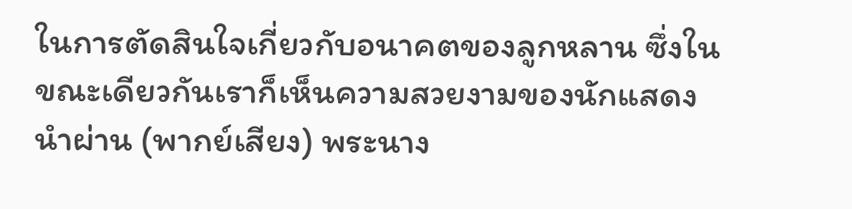ในการตัดสินใจเกี่ยวกับอนาคตของลูกหลาน ซึ่งในขณะเดียวกันเราก็เห็นความสวยงามของนักแสดงนำผ่าน (พากย์เสียง) พระนาง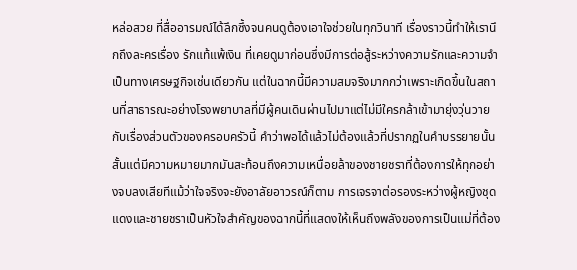หล่อสวย ที่สื่ออารมณ์ได้ลึกซึ้งจนคนดูต้องเอาใจช่วยในทุกวินาที เรื่องราวนี้ทำให้เรานึกถึงละครเรื่อง รักแท้แพ้เงิน ที่เคยดูมาก่อนซึ่งมีการต่อสู้ระหว่างความรักและความจำเป็นทางเศรษฐกิจเช่นเดียวกัน แต่ในฉากนี้มีความสมจริงมากกว่าเพราะเกิดขึ้นในสถานที่สาธารณะอย่างโรงพยาบาลที่มีผู้คนเดินผ่านไปมาแต่ไม่มีใครกล้าเข้ามายุ่งวุ่นวายกับเรื่องส่วนตัวของครอบครัวนี้ คำว่าพอได้แล้วไม่ต้องแล้วที่ปรากฏในคำบรรยายนั้นสั้นแต่มีความหมายมากมันสะท้อนถึงความเหนื่อยล้าของชายชราที่ต้องการให้ทุกอย่างจบลงเสียทีแม้ว่าใจจริงจะยังอาลัยอาวรณ์ก็ตาม การเจรจาต่อรองระหว่างผู้หญิงชุดแดงและชายชราเป็นหัวใจสำคัญของฉากนี้ที่แสดงให้เห็นถึงพลังของการเป็นแม่ที่ต้อง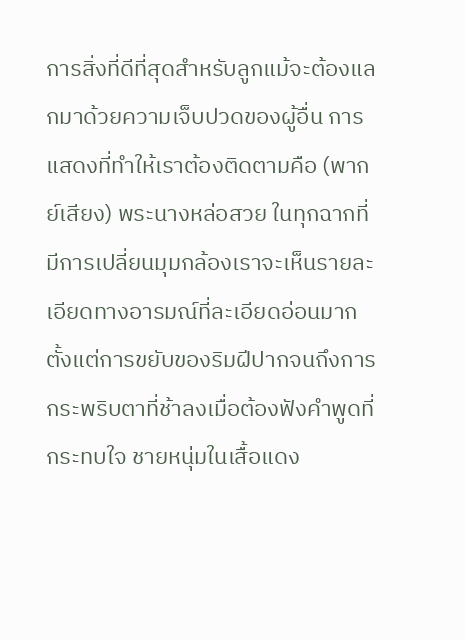การสิ่งที่ดีที่สุดสำหรับลูกแม้จะต้องแลกมาด้วยความเจ็บปวดของผู้อื่น การแสดงที่ทำให้เราต้องติดตามคือ (พากย์เสียง) พระนางหล่อสวย ในทุกฉากที่มีการเปลี่ยนมุมกล้องเราจะเห็นรายละเอียดทางอารมณ์ที่ละเอียดอ่อนมากตั้งแต่การขยับของริมฝีปากจนถึงการกระพริบตาที่ช้าลงเมื่อต้องฟังคำพูดที่กระทบใจ ชายหนุ่มในเสื้อแดง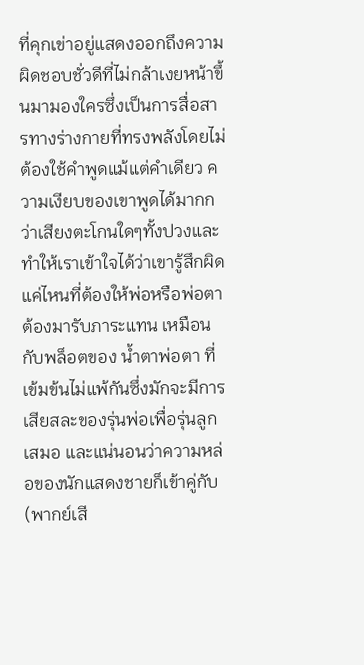ที่คุกเข่าอยู่แสดงออกถึงความผิดชอบชั่วดีที่ไม่กล้าเงยหน้าขึ้นมามองใครซึ่งเป็นการสื่อสารทางร่างกายที่ทรงพลังโดยไม่ต้องใช้คำพูดแม้แต่คำเดียว ความเงียบของเขาพูดได้มากกว่าเสียงตะโกนใดๆทั้งปวงและทำให้เราเข้าใจได้ว่าเขารู้สึกผิดแค่ไหนที่ต้องให้พ่อหรือพ่อตาต้องมารับภาระแทน เหมือนกับพล็อตของ น้ำตาพ่อตา ที่เข้มข้นไม่แพ้กันซึ่งมักจะมีการเสียสละของรุ่นพ่อเพื่อรุ่นลูกเสมอ และแน่นอนว่าความหล่อของนักแสดงชายก็เข้าคู่กับ (พากย์เสี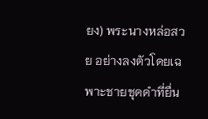ยง) พระนางหล่อสวย อย่างลงตัวโดยเฉพาะชายชุดดำที่ยื่น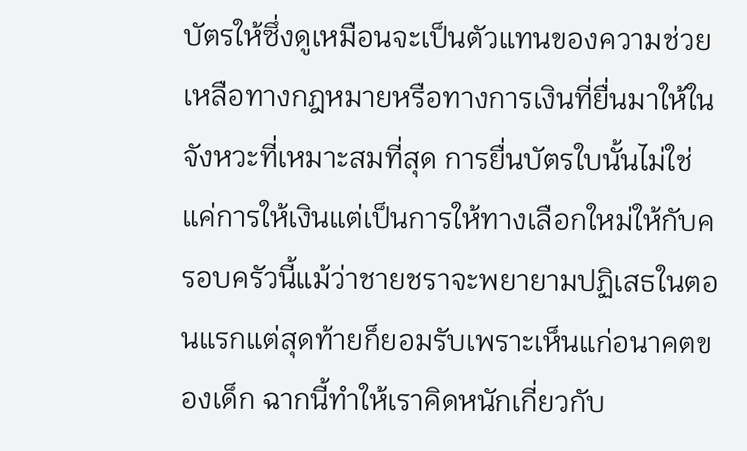บัตรให้ซึ่งดูเหมือนจะเป็นตัวแทนของความช่วยเหลือทางกฎหมายหรือทางการเงินที่ยื่นมาให้ในจังหวะที่เหมาะสมที่สุด การยื่นบัตรใบนั้นไม่ใช่แค่การให้เงินแต่เป็นการให้ทางเลือกใหม่ให้กับครอบครัวนี้แม้ว่าชายชราจะพยายามปฏิเสธในตอนแรกแต่สุดท้ายก็ยอมรับเพราะเห็นแก่อนาคตของเด็ก ฉากนี้ทำให้เราคิดหนักเกี่ยวกับ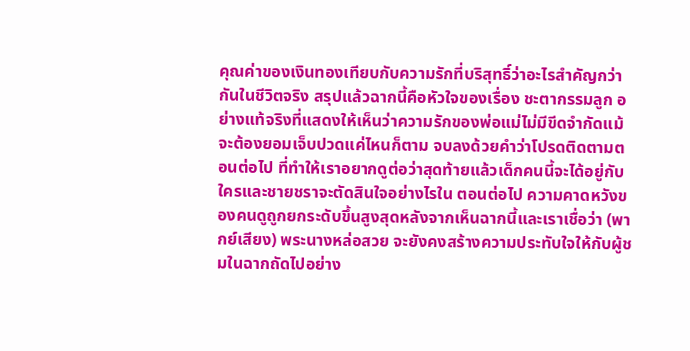คุณค่าของเงินทองเทียบกับความรักที่บริสุทธิ์ว่าอะไรสำคัญกว่ากันในชีวิตจริง สรุปแล้วฉากนี้คือหัวใจของเรื่อง ชะตากรรมลูก อย่างแท้จริงที่แสดงให้เห็นว่าความรักของพ่อแม่ไม่มีขีดจำกัดแม้จะต้องยอมเจ็บปวดแค่ไหนก็ตาม จบลงด้วยคำว่าโปรดติดตามตอนต่อไป ที่ทำให้เราอยากดูต่อว่าสุดท้ายแล้วเด็กคนนี้จะได้อยู่กับใครและชายชราจะตัดสินใจอย่างไรใน ตอนต่อไป ความคาดหวังของคนดูถูกยกระดับขึ้นสูงสุดหลังจากเห็นฉากนี้และเราเชื่อว่า (พากย์เสียง) พระนางหล่อสวย จะยังคงสร้างความประทับใจให้กับผู้ชมในฉากถัดไปอย่าง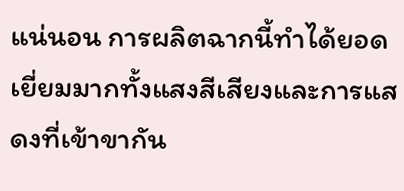แน่นอน การผลิตฉากนี้ทำได้ยอดเยี่ยมมากทั้งแสงสีเสียงและการแสดงที่เข้าขากัน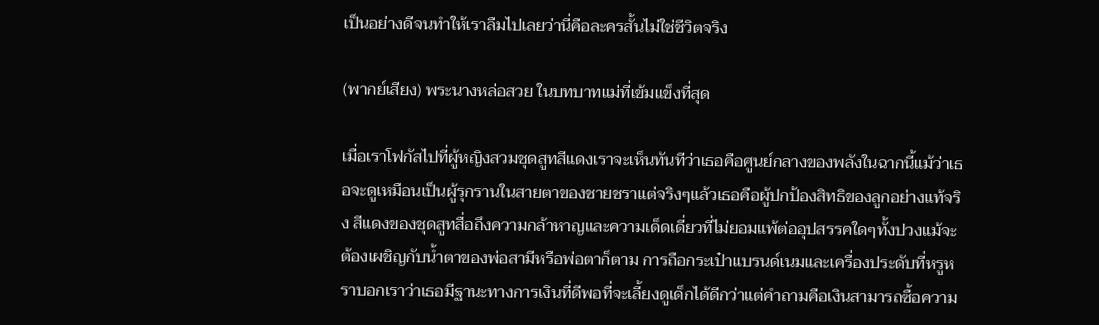เป็นอย่างดีจนทำให้เราลืมไปเลยว่านี่คือละครสั้นไม่ใช่ชีวิตจริง

(พากย์เสียง) พระนางหล่อสวย ในบทบาทแม่ที่เข้มแข็งที่สุด

เมื่อเราโฟกัสไปที่ผู้หญิงสวมชุดสูทสีแดงเราจะเห็นทันทีว่าเธอคือศูนย์กลางของพลังในฉากนี้แม้ว่าเธอจะดูเหมือนเป็นผู้รุกรานในสายตาของชายชราแต่จริงๆแล้วเธอคือผู้ปกป้องสิทธิของลูกอย่างแท้จริง สีแดงของชุดสูทสื่อถึงความกล้าหาญและความเด็ดเดี่ยวที่ไม่ยอมแพ้ต่ออุปสรรคใดๆทั้งปวงแม้จะต้องเผชิญกับน้ำตาของพ่อสามีหรือพ่อตาก็ตาม การถือกระเป๋าแบรนด์เนมและเครื่องประดับที่หรูหราบอกเราว่าเธอมีฐานะทางการเงินที่ดีพอที่จะเลี้ยงดูเด็กได้ดีกว่าแต่คำถามคือเงินสามารถซื้อความ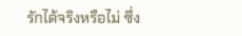รักได้จริงหรือไม่ ซึ่ง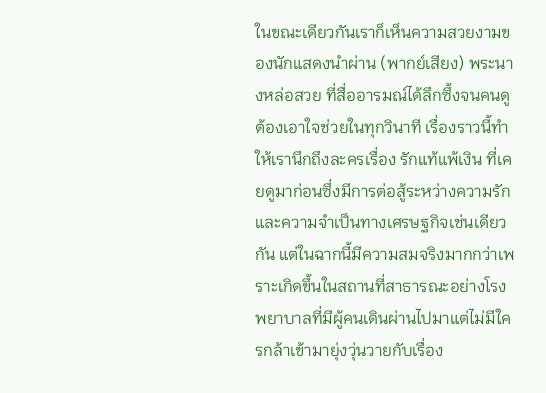ในขณะเดียวกันเราก็เห็นความสวยงามของนักแสดงนำผ่าน (พากย์เสียง) พระนางหล่อสวย ที่สื่ออารมณ์ได้ลึกซึ้งจนคนดูต้องเอาใจช่วยในทุกวินาที เรื่องราวนี้ทำให้เรานึกถึงละครเรื่อง รักแท้แพ้เงิน ที่เคยดูมาก่อนซึ่งมีการต่อสู้ระหว่างความรักและความจำเป็นทางเศรษฐกิจเช่นเดียวกัน แต่ในฉากนี้มีความสมจริงมากกว่าเพราะเกิดขึ้นในสถานที่สาธารณะอย่างโรงพยาบาลที่มีผู้คนเดินผ่านไปมาแต่ไม่มีใครกล้าเข้ามายุ่งวุ่นวายกับเรื่อง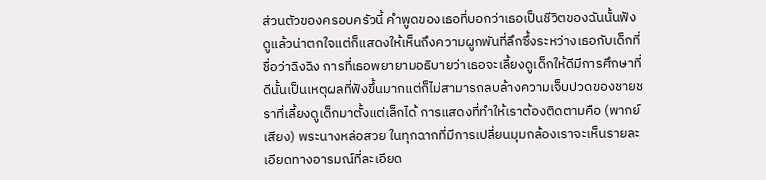ส่วนตัวของครอบครัวนี้ คำพูดของเธอที่บอกว่าเธอเป็นชีวิตของฉันนั้นฟังดูแล้วน่าตกใจแต่ก็แสดงให้เห็นถึงความผูกพันที่ลึกซึ้งระหว่างเธอกับเด็กที่ชื่อว่าฉิงฉิง การที่เธอพยายามอธิบายว่าเธอจะเลี้ยงดูเด็กให้ดีมีการศึกษาที่ดีนั้นเป็นเหตุผลที่ฟังขึ้นมากแต่ก็ไม่สามารถลบล้างความเจ็บปวดของชายชราที่เลี้ยงดูเด็กมาตั้งแต่เล็กได้ การแสดงที่ทำให้เราต้องติดตามคือ (พากย์เสียง) พระนางหล่อสวย ในทุกฉากที่มีการเปลี่ยนมุมกล้องเราจะเห็นรายละเอียดทางอารมณ์ที่ละเอียด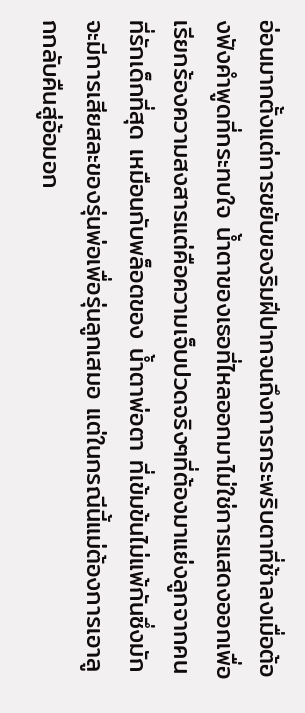อ่อนมากตั้งแต่การขยับของริมฝีปากจนถึงการกระพริบตาที่ช้าลงเมื่อต้องฟังคำพูดที่กระทบใจ น้ำตาของเธอที่ไหลออกมาไม่ใช่การแสดงออกเพื่อเรียกร้องความสงสารแต่คือความเจ็บปวดจริงๆที่ต้องมาแย่งลูกจากคนที่รักเด็กที่สุด เหมือนกับพล็อตของ น้ำตาพ่อตา ที่เข้มข้นไม่แพ้กันซึ่งมักจะมีการเสียสละของรุ่นพ่อเพื่อรุ่นลูกเสมอ แต่ในกรณีนี้แม่ต้องการเอาลูกกลับคืนสู่อ้อมอก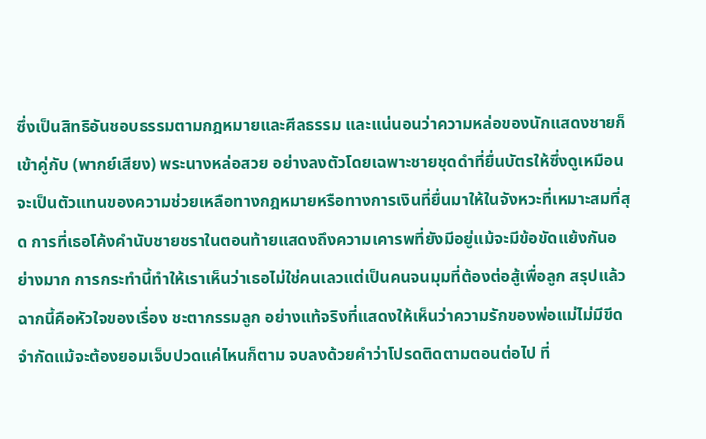ซึ่งเป็นสิทธิอันชอบธรรมตามกฎหมายและศีลธรรม และแน่นอนว่าความหล่อของนักแสดงชายก็เข้าคู่กับ (พากย์เสียง) พระนางหล่อสวย อย่างลงตัวโดยเฉพาะชายชุดดำที่ยื่นบัตรให้ซึ่งดูเหมือนจะเป็นตัวแทนของความช่วยเหลือทางกฎหมายหรือทางการเงินที่ยื่นมาให้ในจังหวะที่เหมาะสมที่สุด การที่เธอโค้งคำนับชายชราในตอนท้ายแสดงถึงความเคารพที่ยังมีอยู่แม้จะมีข้อขัดแย้งกันอย่างมาก การกระทำนี้ทำให้เราเห็นว่าเธอไม่ใช่คนเลวแต่เป็นคนจนมุมที่ต้องต่อสู้เพื่อลูก สรุปแล้วฉากนี้คือหัวใจของเรื่อง ชะตากรรมลูก อย่างแท้จริงที่แสดงให้เห็นว่าความรักของพ่อแม่ไม่มีขีดจำกัดแม้จะต้องยอมเจ็บปวดแค่ไหนก็ตาม จบลงด้วยคำว่าโปรดติดตามตอนต่อไป ที่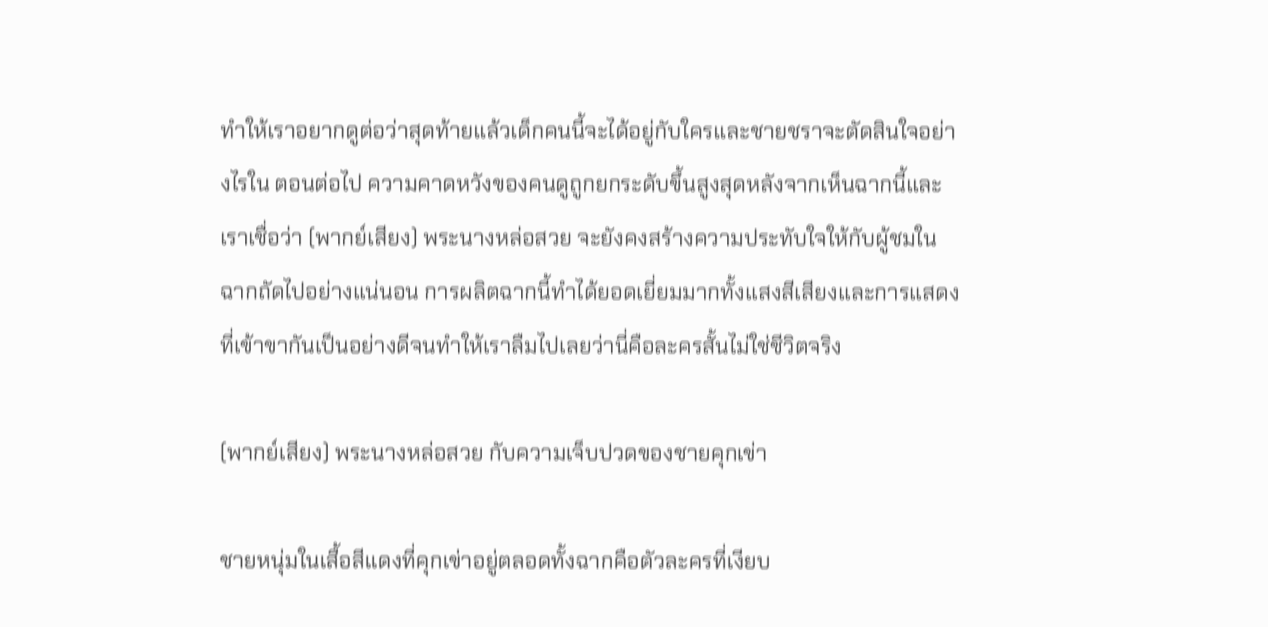ทำให้เราอยากดูต่อว่าสุดท้ายแล้วเด็กคนนี้จะได้อยู่กับใครและชายชราจะตัดสินใจอย่างไรใน ตอนต่อไป ความคาดหวังของคนดูถูกยกระดับขึ้นสูงสุดหลังจากเห็นฉากนี้และเราเชื่อว่า (พากย์เสียง) พระนางหล่อสวย จะยังคงสร้างความประทับใจให้กับผู้ชมในฉากถัดไปอย่างแน่นอน การผลิตฉากนี้ทำได้ยอดเยี่ยมมากทั้งแสงสีเสียงและการแสดงที่เข้าขากันเป็นอย่างดีจนทำให้เราลืมไปเลยว่านี่คือละครสั้นไม่ใช่ชีวิตจริง

(พากย์เสียง) พระนางหล่อสวย กับความเจ็บปวดของชายคุกเข่า

ชายหนุ่มในเสื้อสีแดงที่คุกเข่าอยู่ตลอดทั้งฉากคือตัวละครที่เงียบ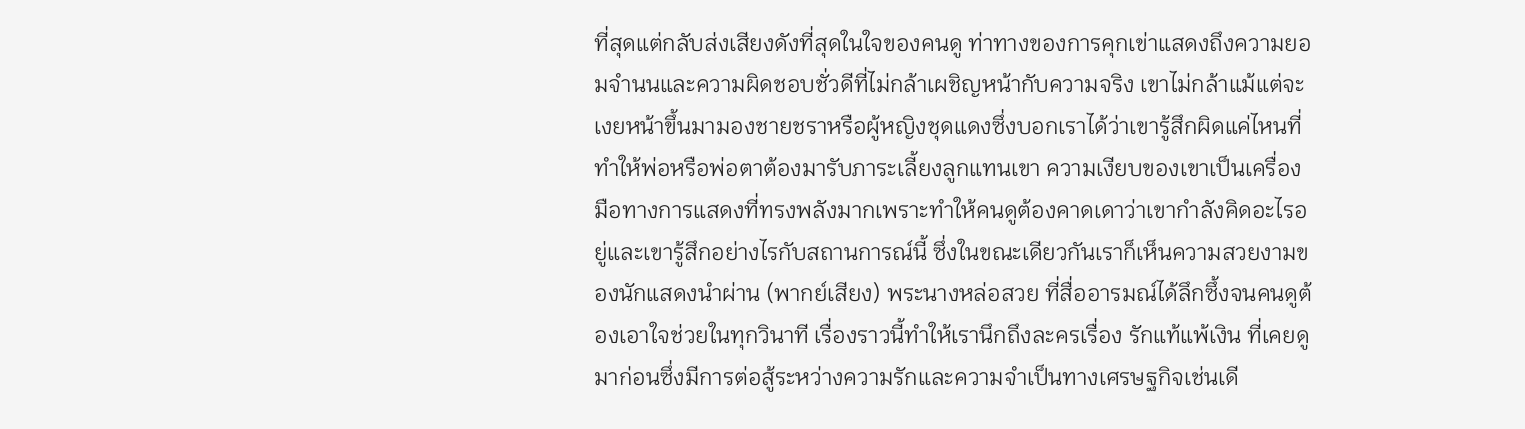ที่สุดแต่กลับส่งเสียงดังที่สุดในใจของคนดู ท่าทางของการคุกเข่าแสดงถึงความยอมจำนนและความผิดชอบชั่วดีที่ไม่กล้าเผชิญหน้ากับความจริง เขาไม่กล้าแม้แต่จะเงยหน้าขึ้นมามองชายชราหรือผู้หญิงชุดแดงซึ่งบอกเราได้ว่าเขารู้สึกผิดแค่ไหนที่ทำให้พ่อหรือพ่อตาต้องมารับภาระเลี้ยงลูกแทนเขา ความเงียบของเขาเป็นเครื่องมือทางการแสดงที่ทรงพลังมากเพราะทำให้คนดูต้องคาดเดาว่าเขากำลังคิดอะไรอยู่และเขารู้สึกอย่างไรกับสถานการณ์นี้ ซึ่งในขณะเดียวกันเราก็เห็นความสวยงามของนักแสดงนำผ่าน (พากย์เสียง) พระนางหล่อสวย ที่สื่ออารมณ์ได้ลึกซึ้งจนคนดูต้องเอาใจช่วยในทุกวินาที เรื่องราวนี้ทำให้เรานึกถึงละครเรื่อง รักแท้แพ้เงิน ที่เคยดูมาก่อนซึ่งมีการต่อสู้ระหว่างความรักและความจำเป็นทางเศรษฐกิจเช่นเดี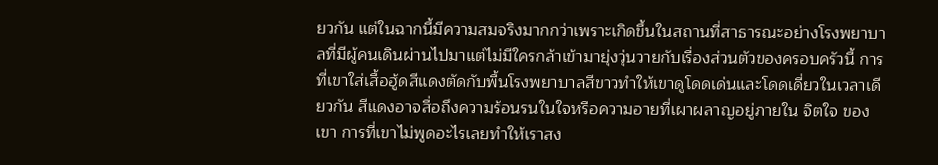ยวกัน แต่ในฉากนี้มีความสมจริงมากกว่าเพราะเกิดขึ้นในสถานที่สาธารณะอย่างโรงพยาบาลที่มีผู้คนเดินผ่านไปมาแต่ไม่มีใครกล้าเข้ามายุ่งวุ่นวายกับเรื่องส่วนตัวของครอบครัวนี้ การที่เขาใส่เสื้อฮู้ดสีแดงตัดกับพื้นโรงพยาบาลสีขาวทำให้เขาดูโดดเด่นและโดดเดี่ยวในเวลาเดียวกัน สีแดงอาจสื่อถึงความร้อนรนในใจหรือความอายที่เผาผลาญอยู่ภายใน จิตใจ ของเขา การที่เขาไม่พูดอะไรเลยทำให้เราสง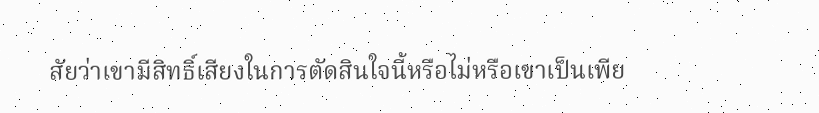สัยว่าเขามีสิทธิ์เสียงในการตัดสินใจนี้หรือไม่หรือเขาเป็นเพีย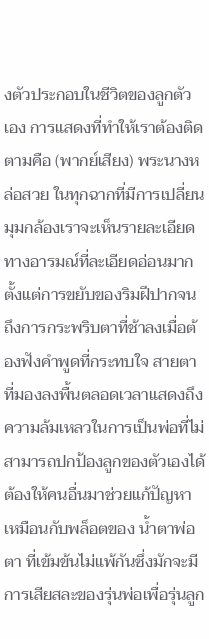งตัวประกอบในชีวิตของลูกตัวเอง การแสดงที่ทำให้เราต้องติดตามคือ (พากย์เสียง) พระนางหล่อสวย ในทุกฉากที่มีการเปลี่ยนมุมกล้องเราจะเห็นรายละเอียดทางอารมณ์ที่ละเอียดอ่อนมากตั้งแต่การขยับของริมฝีปากจนถึงการกระพริบตาที่ช้าลงเมื่อต้องฟังคำพูดที่กระทบใจ สายตาที่มองลงพื้นตลอดเวลาแสดงถึงความล้มเหลวในการเป็นพ่อที่ไม่สามารถปกป้องลูกของตัวเองได้ต้องให้คนอื่นมาช่วยแก้ปัญหา เหมือนกับพล็อตของ น้ำตาพ่อตา ที่เข้มข้นไม่แพ้กันซึ่งมักจะมีการเสียสละของรุ่นพ่อเพื่อรุ่นลูก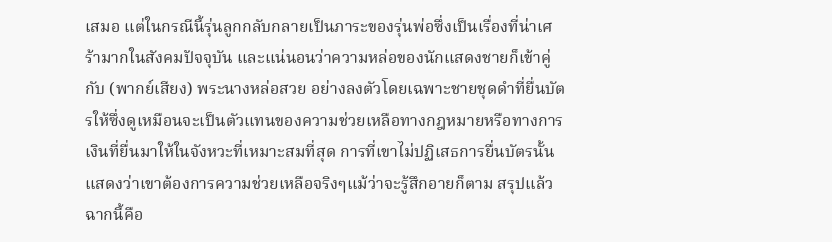เสมอ แต่ในกรณีนี้รุ่นลูกกลับกลายเป็นภาระของรุ่นพ่อซึ่งเป็นเรื่องที่น่าเศร้ามากในสังคมปัจจุบัน และแน่นอนว่าความหล่อของนักแสดงชายก็เข้าคู่กับ (พากย์เสียง) พระนางหล่อสวย อย่างลงตัวโดยเฉพาะชายชุดดำที่ยื่นบัตรให้ซึ่งดูเหมือนจะเป็นตัวแทนของความช่วยเหลือทางกฎหมายหรือทางการเงินที่ยื่นมาให้ในจังหวะที่เหมาะสมที่สุด การที่เขาไม่ปฏิเสธการยื่นบัตรนั้นแสดงว่าเขาต้องการความช่วยเหลือจริงๆแม้ว่าจะรู้สึกอายก็ตาม สรุปแล้วฉากนี้คือ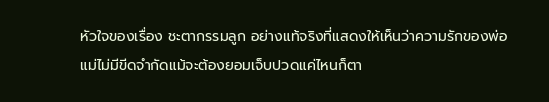หัวใจของเรื่อง ชะตากรรมลูก อย่างแท้จริงที่แสดงให้เห็นว่าความรักของพ่อแม่ไม่มีขีดจำกัดแม้จะต้องยอมเจ็บปวดแค่ไหนก็ตา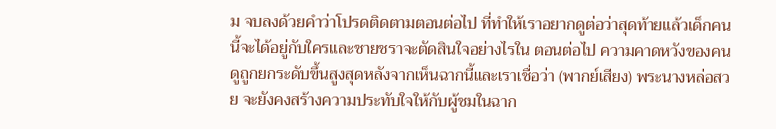ม จบลงด้วยคำว่าโปรดติดตามตอนต่อไป ที่ทำให้เราอยากดูต่อว่าสุดท้ายแล้วเด็กคนนี้จะได้อยู่กับใครและชายชราจะตัดสินใจอย่างไรใน ตอนต่อไป ความคาดหวังของคนดูถูกยกระดับขึ้นสูงสุดหลังจากเห็นฉากนี้และเราเชื่อว่า (พากย์เสียง) พระนางหล่อสวย จะยังคงสร้างความประทับใจให้กับผู้ชมในฉาก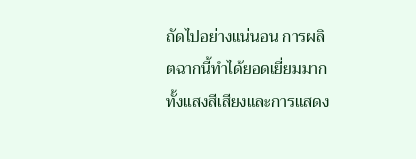ถัดไปอย่างแน่นอน การผลิตฉากนี้ทำได้ยอดเยี่ยมมากทั้งแสงสีเสียงและการแสดง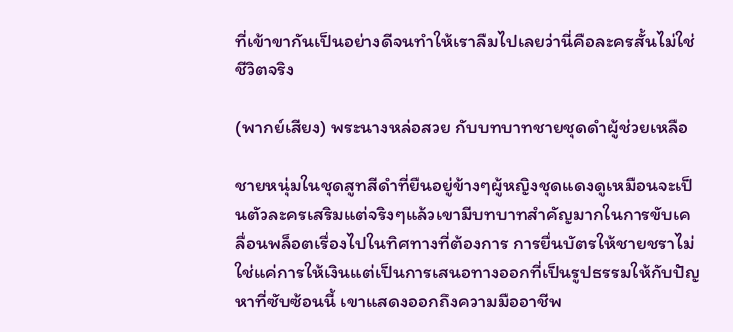ที่เข้าขากันเป็นอย่างดีจนทำให้เราลืมไปเลยว่านี่คือละครสั้นไม่ใช่ชีวิตจริง

(พากย์เสียง) พระนางหล่อสวย กับบทบาทชายชุดดำผู้ช่วยเหลือ

ชายหนุ่มในชุดสูทสีดำที่ยืนอยู่ข้างๆผู้หญิงชุดแดงดูเหมือนจะเป็นตัวละครเสริมแต่จริงๆแล้วเขามีบทบาทสำคัญมากในการขับเคลื่อนพล็อตเรื่องไปในทิศทางที่ต้องการ การยื่นบัตรให้ชายชราไม่ใช่แค่การให้เงินแต่เป็นการเสนอทางออกที่เป็นรูปธรรมให้กับปัญหาที่ซับซ้อนนี้ เขาแสดงออกถึงความมืออาชีพ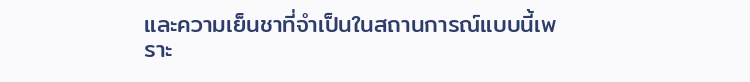และความเย็นชาที่จำเป็นในสถานการณ์แบบนี้เพราะ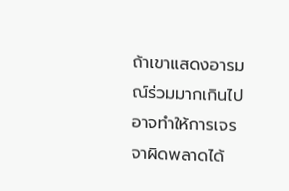ถ้าเขาแสดงอารมณ์ร่วมมากเกินไปอาจทำให้การเจรจาผิดพลาดได้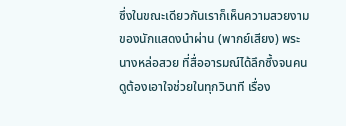ซึ่งในขณะเดียวกันเราก็เห็นความสวยงามของนักแสดงนำผ่าน (พากย์เสียง) พระนางหล่อสวย ที่สื่ออารมณ์ได้ลึกซึ้งจนคนดูต้องเอาใจช่วยในทุกวินาที เรื่อง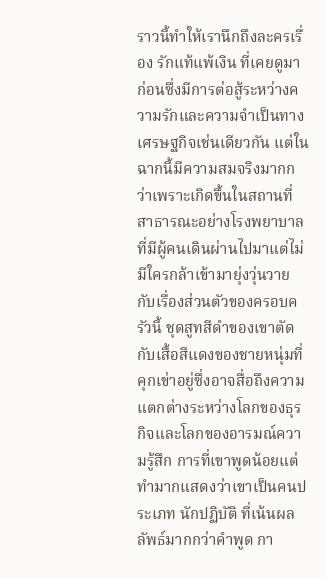ราวนี้ทำให้เรานึกถึงละครเรื่อง รักแท้แพ้เงิน ที่เคยดูมาก่อนซึ่งมีการต่อสู้ระหว่างความรักและความจำเป็นทางเศรษฐกิจเช่นเดียวกัน แต่ในฉากนี้มีความสมจริงมากกว่าเพราะเกิดขึ้นในสถานที่สาธารณะอย่างโรงพยาบาลที่มีผู้คนเดินผ่านไปมาแต่ไม่มีใครกล้าเข้ามายุ่งวุ่นวายกับเรื่องส่วนตัวของครอบครัวนี้ ชุดสูทสีดำของเขาตัดกับเสื้อสีแดงของชายหนุ่มที่คุกเข่าอยู่ซึ่งอาจสื่อถึงความแตกต่างระหว่างโลกของธุรกิจและโลกของอารมณ์ความรู้สึก การที่เขาพูดน้อยแต่ทำมากแสดงว่าเขาเป็นคนประเภท นักปฏิบัติ ที่เน้นผลลัพธ์มากกว่าคำพูด กา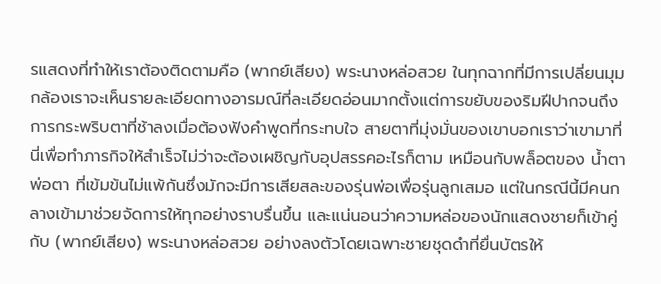รแสดงที่ทำให้เราต้องติดตามคือ (พากย์เสียง) พระนางหล่อสวย ในทุกฉากที่มีการเปลี่ยนมุมกล้องเราจะเห็นรายละเอียดทางอารมณ์ที่ละเอียดอ่อนมากตั้งแต่การขยับของริมฝีปากจนถึงการกระพริบตาที่ช้าลงเมื่อต้องฟังคำพูดที่กระทบใจ สายตาที่มุ่งมั่นของเขาบอกเราว่าเขามาที่นี่เพื่อทำภารกิจให้สำเร็จไม่ว่าจะต้องเผชิญกับอุปสรรคอะไรก็ตาม เหมือนกับพล็อตของ น้ำตาพ่อตา ที่เข้มข้นไม่แพ้กันซึ่งมักจะมีการเสียสละของรุ่นพ่อเพื่อรุ่นลูกเสมอ แต่ในกรณีนี้มีคนกลางเข้ามาช่วยจัดการให้ทุกอย่างราบรื่นขึ้น และแน่นอนว่าความหล่อของนักแสดงชายก็เข้าคู่กับ (พากย์เสียง) พระนางหล่อสวย อย่างลงตัวโดยเฉพาะชายชุดดำที่ยื่นบัตรให้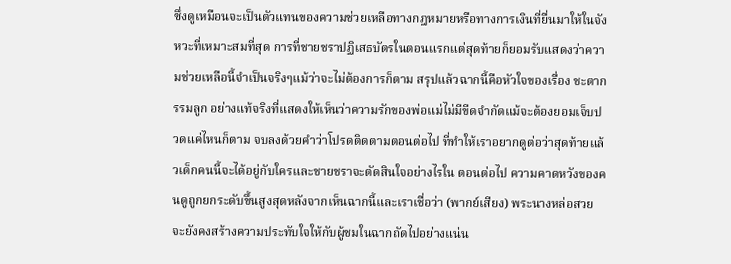ซึ่งดูเหมือนจะเป็นตัวแทนของความช่วยเหลือทางกฎหมายหรือทางการเงินที่ยื่นมาให้ในจังหวะที่เหมาะสมที่สุด การที่ชายชราปฏิเสธบัตรในตอนแรกแต่สุดท้ายก็ยอมรับแสดงว่าความช่วยเหลือนี้จำเป็นจริงๆแม้ว่าจะไม่ต้องการก็ตาม สรุปแล้วฉากนี้คือหัวใจของเรื่อง ชะตากรรมลูก อย่างแท้จริงที่แสดงให้เห็นว่าความรักของพ่อแม่ไม่มีขีดจำกัดแม้จะต้องยอมเจ็บปวดแค่ไหนก็ตาม จบลงด้วยคำว่าโปรดติดตามตอนต่อไป ที่ทำให้เราอยากดูต่อว่าสุดท้ายแล้วเด็กคนนี้จะได้อยู่กับใครและชายชราจะตัดสินใจอย่างไรใน ตอนต่อไป ความคาดหวังของคนดูถูกยกระดับขึ้นสูงสุดหลังจากเห็นฉากนี้และเราเชื่อว่า (พากย์เสียง) พระนางหล่อสวย จะยังคงสร้างความประทับใจให้กับผู้ชมในฉากถัดไปอย่างแน่น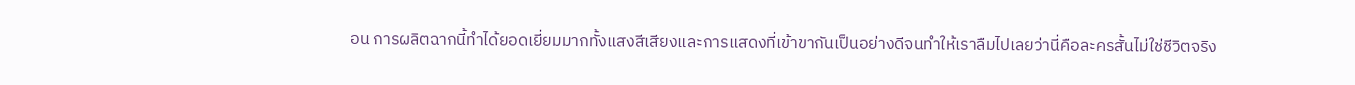อน การผลิตฉากนี้ทำได้ยอดเยี่ยมมากทั้งแสงสีเสียงและการแสดงที่เข้าขากันเป็นอย่างดีจนทำให้เราลืมไปเลยว่านี่คือละครสั้นไม่ใช่ชีวิตจริง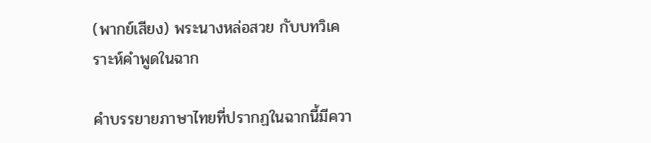(พากย์เสียง) พระนางหล่อสวย กับบทวิเคราะห์คำพูดในฉาก

คำบรรยายภาษาไทยที่ปรากฏในฉากนี้มีควา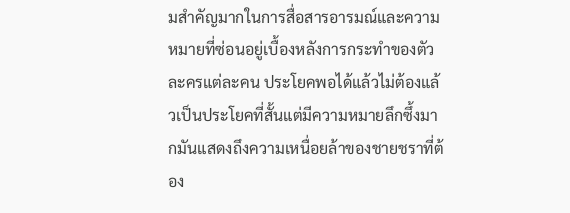มสำคัญมากในการสื่อสารอารมณ์และความหมายที่ซ่อนอยู่เบื้องหลังการกระทำของตัวละครแต่ละคน ประโยคพอได้แล้วไม่ต้องแล้วเป็นประโยคที่สั้นแต่มีความหมายลึกซึ้งมากมันแสดงถึงความเหนื่อยล้าของชายชราที่ต้อง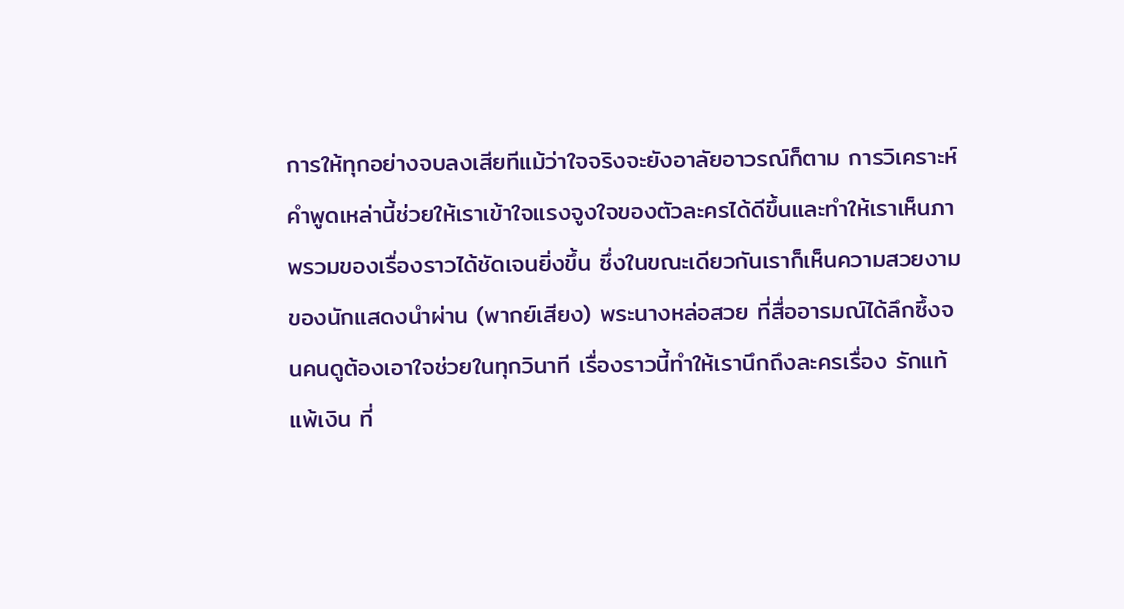การให้ทุกอย่างจบลงเสียทีแม้ว่าใจจริงจะยังอาลัยอาวรณ์ก็ตาม การวิเคราะห์คำพูดเหล่านี้ช่วยให้เราเข้าใจแรงจูงใจของตัวละครได้ดีขึ้นและทำให้เราเห็นภาพรวมของเรื่องราวได้ชัดเจนยิ่งขึ้น ซึ่งในขณะเดียวกันเราก็เห็นความสวยงามของนักแสดงนำผ่าน (พากย์เสียง) พระนางหล่อสวย ที่สื่ออารมณ์ได้ลึกซึ้งจนคนดูต้องเอาใจช่วยในทุกวินาที เรื่องราวนี้ทำให้เรานึกถึงละครเรื่อง รักแท้แพ้เงิน ที่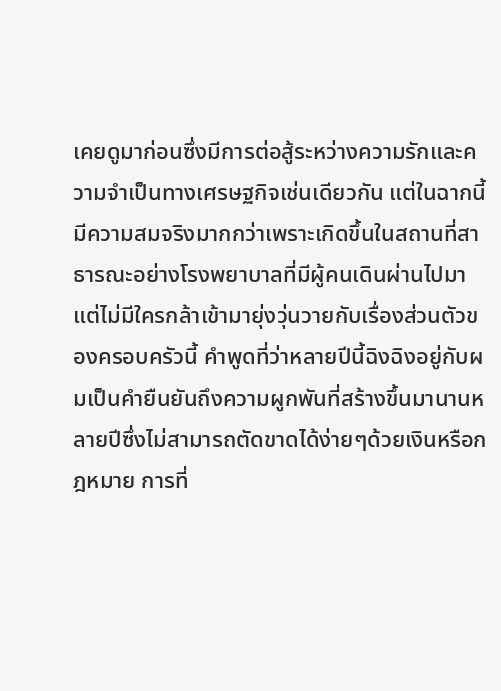เคยดูมาก่อนซึ่งมีการต่อสู้ระหว่างความรักและความจำเป็นทางเศรษฐกิจเช่นเดียวกัน แต่ในฉากนี้มีความสมจริงมากกว่าเพราะเกิดขึ้นในสถานที่สาธารณะอย่างโรงพยาบาลที่มีผู้คนเดินผ่านไปมาแต่ไม่มีใครกล้าเข้ามายุ่งวุ่นวายกับเรื่องส่วนตัวของครอบครัวนี้ คำพูดที่ว่าหลายปีนี้ฉิงฉิงอยู่กับผมเป็นคำยืนยันถึงความผูกพันที่สร้างขึ้นมานานหลายปีซึ่งไม่สามารถตัดขาดได้ง่ายๆด้วยเงินหรือกฎหมาย การที่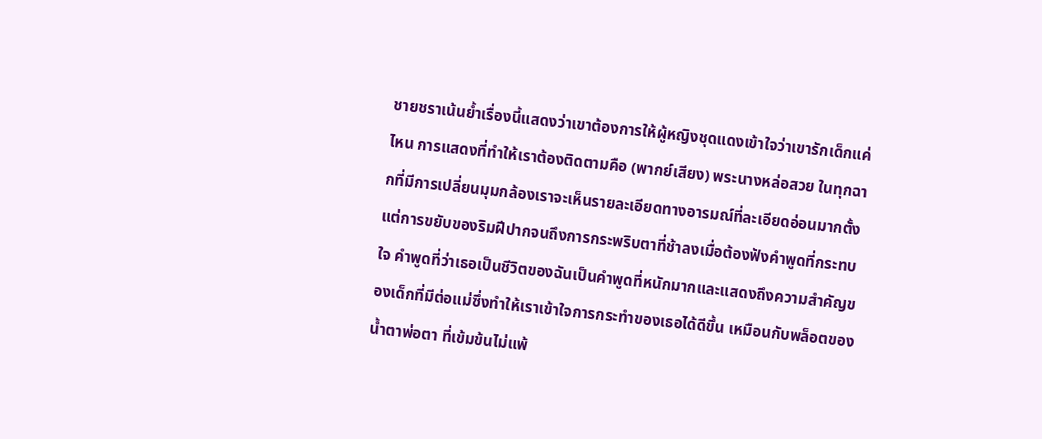ชายชราเน้นย้ำเรื่องนี้แสดงว่าเขาต้องการให้ผู้หญิงชุดแดงเข้าใจว่าเขารักเด็กแค่ไหน การแสดงที่ทำให้เราต้องติดตามคือ (พากย์เสียง) พระนางหล่อสวย ในทุกฉากที่มีการเปลี่ยนมุมกล้องเราจะเห็นรายละเอียดทางอารมณ์ที่ละเอียดอ่อนมากตั้งแต่การขยับของริมฝีปากจนถึงการกระพริบตาที่ช้าลงเมื่อต้องฟังคำพูดที่กระทบใจ คำพูดที่ว่าเธอเป็นชีวิตของฉันเป็นคำพูดที่หนักมากและแสดงถึงความสำคัญของเด็กที่มีต่อแม่ซึ่งทำให้เราเข้าใจการกระทำของเธอได้ดีขึ้น เหมือนกับพล็อตของ น้ำตาพ่อตา ที่เข้มข้นไม่แพ้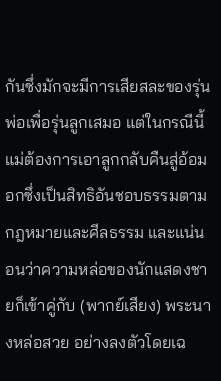กันซึ่งมักจะมีการเสียสละของรุ่นพ่อเพื่อรุ่นลูกเสมอ แต่ในกรณีนี้แม่ต้องการเอาลูกกลับคืนสู่อ้อมอกซึ่งเป็นสิทธิอันชอบธรรมตามกฎหมายและศีลธรรม และแน่นอนว่าความหล่อของนักแสดงชายก็เข้าคู่กับ (พากย์เสียง) พระนางหล่อสวย อย่างลงตัวโดยเฉ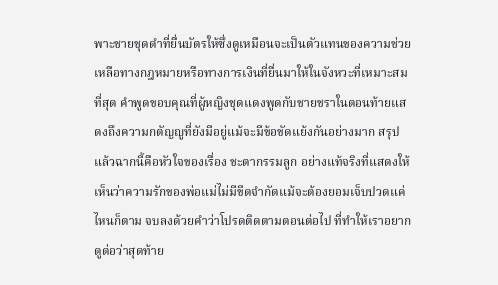พาะชายชุดดำที่ยื่นบัตรให้ซึ่งดูเหมือนจะเป็นตัวแทนของความช่วยเหลือทางกฎหมายหรือทางการเงินที่ยื่นมาให้ในจังหวะที่เหมาะสมที่สุด คำพูดขอบคุณที่ผู้หญิงชุดแดงพูดกับชายชราในตอนท้ายแสดงถึงความกตัญญูที่ยังมีอยู่แม้จะมีข้อขัดแย้งกันอย่างมาก สรุปแล้วฉากนี้คือหัวใจของเรื่อง ชะตากรรมลูก อย่างแท้จริงที่แสดงให้เห็นว่าความรักของพ่อแม่ไม่มีขีดจำกัดแม้จะต้องยอมเจ็บปวดแค่ไหนก็ตาม จบลงด้วยคำว่าโปรดติดตามตอนต่อไป ที่ทำให้เราอยากดูต่อว่าสุดท้าย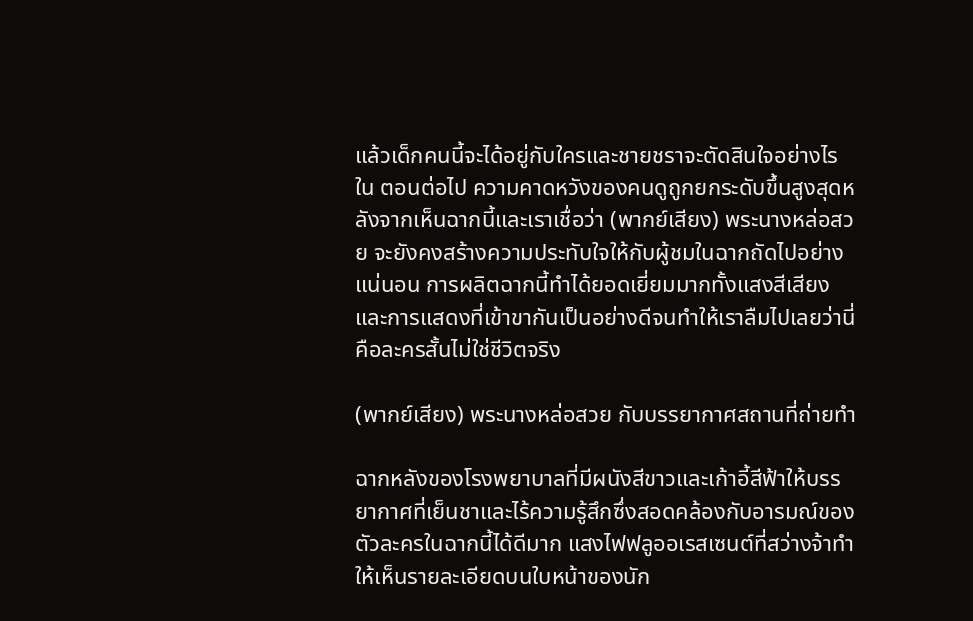แล้วเด็กคนนี้จะได้อยู่กับใครและชายชราจะตัดสินใจอย่างไรใน ตอนต่อไป ความคาดหวังของคนดูถูกยกระดับขึ้นสูงสุดหลังจากเห็นฉากนี้และเราเชื่อว่า (พากย์เสียง) พระนางหล่อสวย จะยังคงสร้างความประทับใจให้กับผู้ชมในฉากถัดไปอย่างแน่นอน การผลิตฉากนี้ทำได้ยอดเยี่ยมมากทั้งแสงสีเสียงและการแสดงที่เข้าขากันเป็นอย่างดีจนทำให้เราลืมไปเลยว่านี่คือละครสั้นไม่ใช่ชีวิตจริง

(พากย์เสียง) พระนางหล่อสวย กับบรรยากาศสถานที่ถ่ายทำ

ฉากหลังของโรงพยาบาลที่มีผนังสีขาวและเก้าอี้สีฟ้าให้บรรยากาศที่เย็นชาและไร้ความรู้สึกซึ่งสอดคล้องกับอารมณ์ของตัวละครในฉากนี้ได้ดีมาก แสงไฟฟลูออเรสเซนต์ที่สว่างจ้าทำให้เห็นรายละเอียดบนใบหน้าของนัก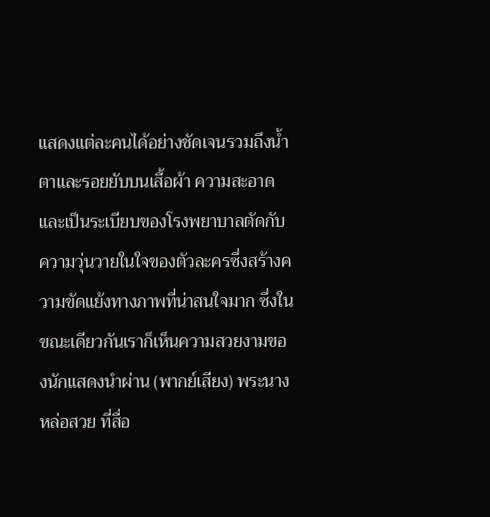แสดงแต่ละคนได้อย่างชัดเจนรวมถึงน้ำตาและรอยยับบนเสื้อผ้า ความสะอาดและเป็นระเบียบของโรงพยาบาลตัดกับความวุ่นวายในใจของตัวละครซึ่งสร้างความขัดแย้งทางภาพที่น่าสนใจมาก ซึ่งในขณะเดียวกันเราก็เห็นความสวยงามของนักแสดงนำผ่าน (พากย์เสียง) พระนางหล่อสวย ที่สื่อ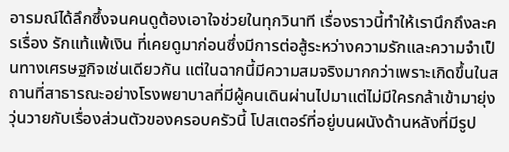อารมณ์ได้ลึกซึ้งจนคนดูต้องเอาใจช่วยในทุกวินาที เรื่องราวนี้ทำให้เรานึกถึงละครเรื่อง รักแท้แพ้เงิน ที่เคยดูมาก่อนซึ่งมีการต่อสู้ระหว่างความรักและความจำเป็นทางเศรษฐกิจเช่นเดียวกัน แต่ในฉากนี้มีความสมจริงมากกว่าเพราะเกิดขึ้นในสถานที่สาธารณะอย่างโรงพยาบาลที่มีผู้คนเดินผ่านไปมาแต่ไม่มีใครกล้าเข้ามายุ่งวุ่นวายกับเรื่องส่วนตัวของครอบครัวนี้ โปสเตอร์ที่อยู่บนผนังด้านหลังที่มีรูป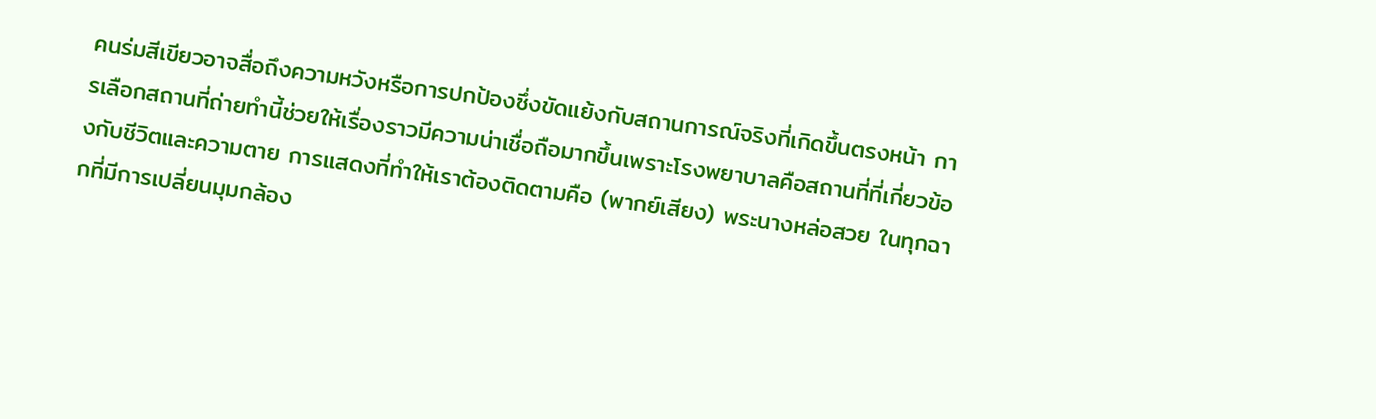คนร่มสีเขียวอาจสื่อถึงความหวังหรือการปกป้องซึ่งขัดแย้งกับสถานการณ์จริงที่เกิดขึ้นตรงหน้า การเลือกสถานที่ถ่ายทำนี้ช่วยให้เรื่องราวมีความน่าเชื่อถือมากขึ้นเพราะโรงพยาบาลคือสถานที่ที่เกี่ยวข้องกับชีวิตและความตาย การแสดงที่ทำให้เราต้องติดตามคือ (พากย์เสียง) พระนางหล่อสวย ในทุกฉากที่มีการเปลี่ยนมุมกล้อง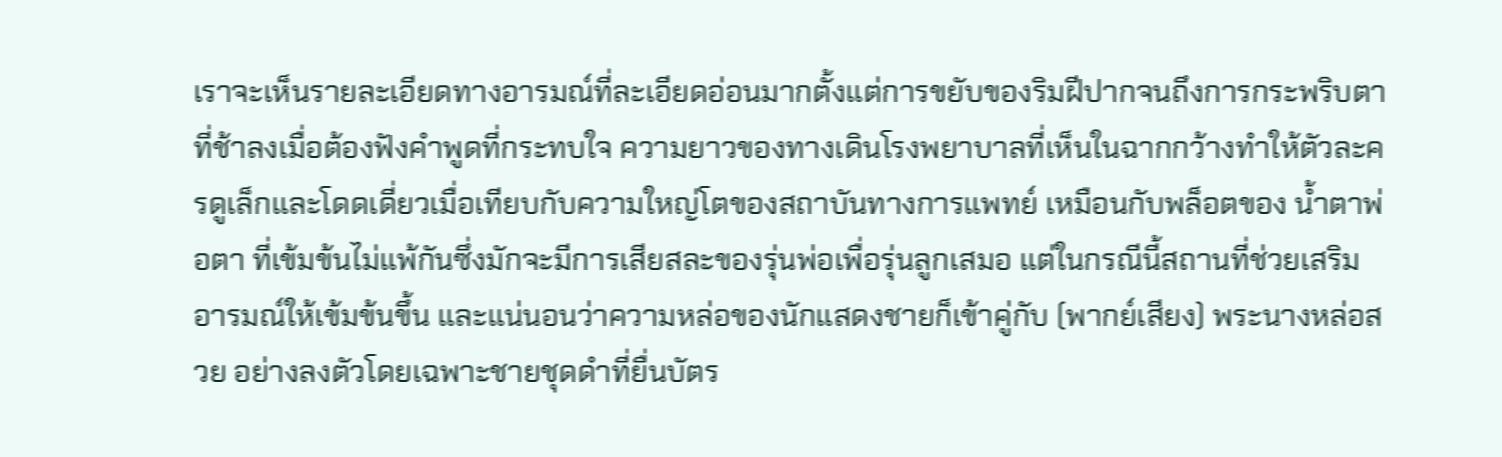เราจะเห็นรายละเอียดทางอารมณ์ที่ละเอียดอ่อนมากตั้งแต่การขยับของริมฝีปากจนถึงการกระพริบตาที่ช้าลงเมื่อต้องฟังคำพูดที่กระทบใจ ความยาวของทางเดินโรงพยาบาลที่เห็นในฉากกว้างทำให้ตัวละครดูเล็กและโดดเดี่ยวเมื่อเทียบกับความใหญ่โตของสถาบันทางการแพทย์ เหมือนกับพล็อตของ น้ำตาพ่อตา ที่เข้มข้นไม่แพ้กันซึ่งมักจะมีการเสียสละของรุ่นพ่อเพื่อรุ่นลูกเสมอ แต่ในกรณีนี้สถานที่ช่วยเสริมอารมณ์ให้เข้มข้นขึ้น และแน่นอนว่าความหล่อของนักแสดงชายก็เข้าคู่กับ (พากย์เสียง) พระนางหล่อสวย อย่างลงตัวโดยเฉพาะชายชุดดำที่ยื่นบัตร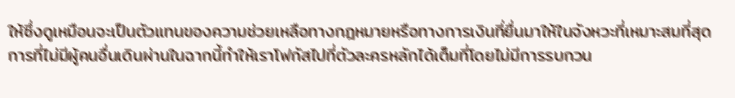ให้ซึ่งดูเหมือนจะเป็นตัวแทนของความช่วยเหลือทางกฎหมายหรือทางการเงินที่ยื่นมาให้ในจังหวะที่เหมาะสมที่สุด การที่ไม่มีผู้คนอื่นเดินผ่านในฉากนี้ทำให้เราโฟกัสไปที่ตัวละครหลักได้เต็มที่โดยไม่มีการรบกวน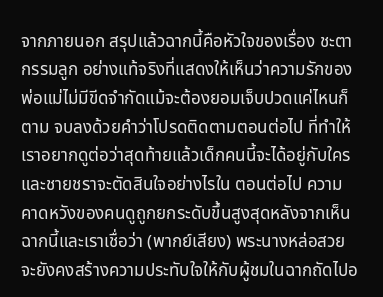จากภายนอก สรุปแล้วฉากนี้คือหัวใจของเรื่อง ชะตากรรมลูก อย่างแท้จริงที่แสดงให้เห็นว่าความรักของพ่อแม่ไม่มีขีดจำกัดแม้จะต้องยอมเจ็บปวดแค่ไหนก็ตาม จบลงด้วยคำว่าโปรดติดตามตอนต่อไป ที่ทำให้เราอยากดูต่อว่าสุดท้ายแล้วเด็กคนนี้จะได้อยู่กับใครและชายชราจะตัดสินใจอย่างไรใน ตอนต่อไป ความคาดหวังของคนดูถูกยกระดับขึ้นสูงสุดหลังจากเห็นฉากนี้และเราเชื่อว่า (พากย์เสียง) พระนางหล่อสวย จะยังคงสร้างความประทับใจให้กับผู้ชมในฉากถัดไปอ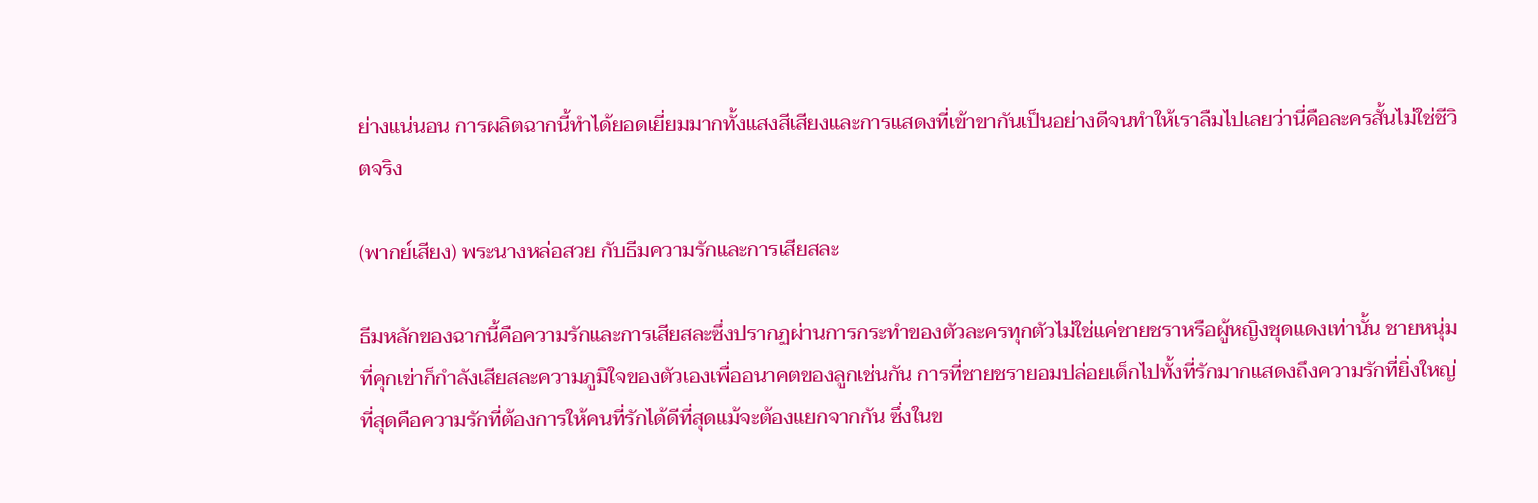ย่างแน่นอน การผลิตฉากนี้ทำได้ยอดเยี่ยมมากทั้งแสงสีเสียงและการแสดงที่เข้าขากันเป็นอย่างดีจนทำให้เราลืมไปเลยว่านี่คือละครสั้นไม่ใช่ชีวิตจริง

(พากย์เสียง) พระนางหล่อสวย กับธีมความรักและการเสียสละ

ธีมหลักของฉากนี้คือความรักและการเสียสละซึ่งปรากฏผ่านการกระทำของตัวละครทุกตัวไม่ใช่แค่ชายชราหรือผู้หญิงชุดแดงเท่านั้น ชายหนุ่มที่คุกเข่าก็กำลังเสียสละความภูมิใจของตัวเองเพื่ออนาคตของลูกเช่นกัน การที่ชายชรายอมปล่อยเด็กไปทั้งที่รักมากแสดงถึงความรักที่ยิ่งใหญ่ที่สุดคือความรักที่ต้องการให้คนที่รักได้ดีที่สุดแม้จะต้องแยกจากกัน ซึ่งในข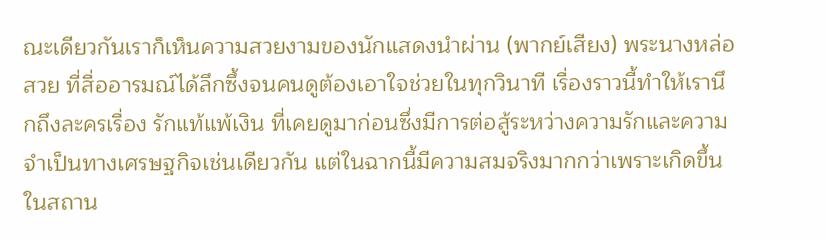ณะเดียวกันเราก็เห็นความสวยงามของนักแสดงนำผ่าน (พากย์เสียง) พระนางหล่อสวย ที่สื่ออารมณ์ได้ลึกซึ้งจนคนดูต้องเอาใจช่วยในทุกวินาที เรื่องราวนี้ทำให้เรานึกถึงละครเรื่อง รักแท้แพ้เงิน ที่เคยดูมาก่อนซึ่งมีการต่อสู้ระหว่างความรักและความจำเป็นทางเศรษฐกิจเช่นเดียวกัน แต่ในฉากนี้มีความสมจริงมากกว่าเพราะเกิดขึ้นในสถาน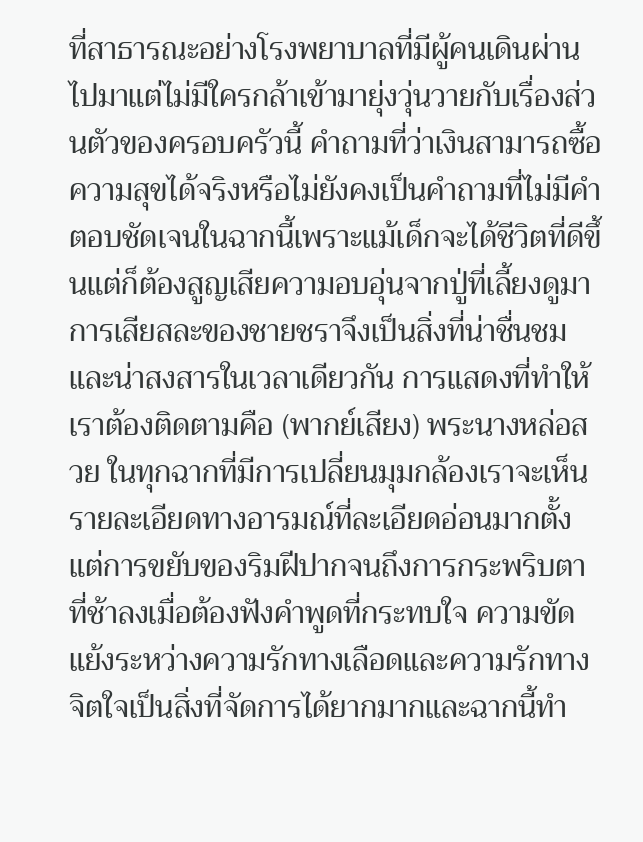ที่สาธารณะอย่างโรงพยาบาลที่มีผู้คนเดินผ่านไปมาแต่ไม่มีใครกล้าเข้ามายุ่งวุ่นวายกับเรื่องส่วนตัวของครอบครัวนี้ คำถามที่ว่าเงินสามารถซื้อความสุขได้จริงหรือไม่ยังคงเป็นคำถามที่ไม่มีคำตอบชัดเจนในฉากนี้เพราะแม้เด็กจะได้ชีวิตที่ดีขึ้นแต่ก็ต้องสูญเสียความอบอุ่นจากปู่ที่เลี้ยงดูมา การเสียสละของชายชราจึงเป็นสิ่งที่น่าชื่นชมและน่าสงสารในเวลาเดียวกัน การแสดงที่ทำให้เราต้องติดตามคือ (พากย์เสียง) พระนางหล่อสวย ในทุกฉากที่มีการเปลี่ยนมุมกล้องเราจะเห็นรายละเอียดทางอารมณ์ที่ละเอียดอ่อนมากตั้งแต่การขยับของริมฝีปากจนถึงการกระพริบตาที่ช้าลงเมื่อต้องฟังคำพูดที่กระทบใจ ความขัดแย้งระหว่างความรักทางเลือดและความรักทางจิตใจเป็นสิ่งที่จัดการได้ยากมากและฉากนี้ทำ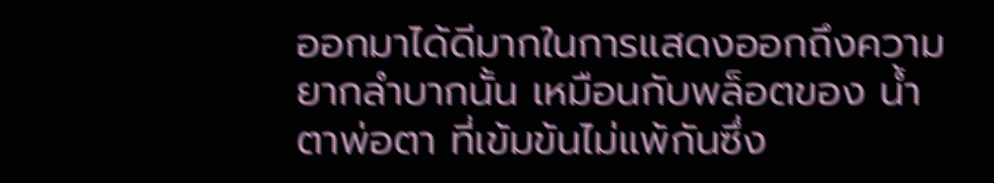ออกมาได้ดีมากในการแสดงออกถึงความยากลำบากนั้น เหมือนกับพล็อตของ น้ำตาพ่อตา ที่เข้มข้นไม่แพ้กันซึ่ง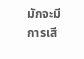มักจะมีการเสี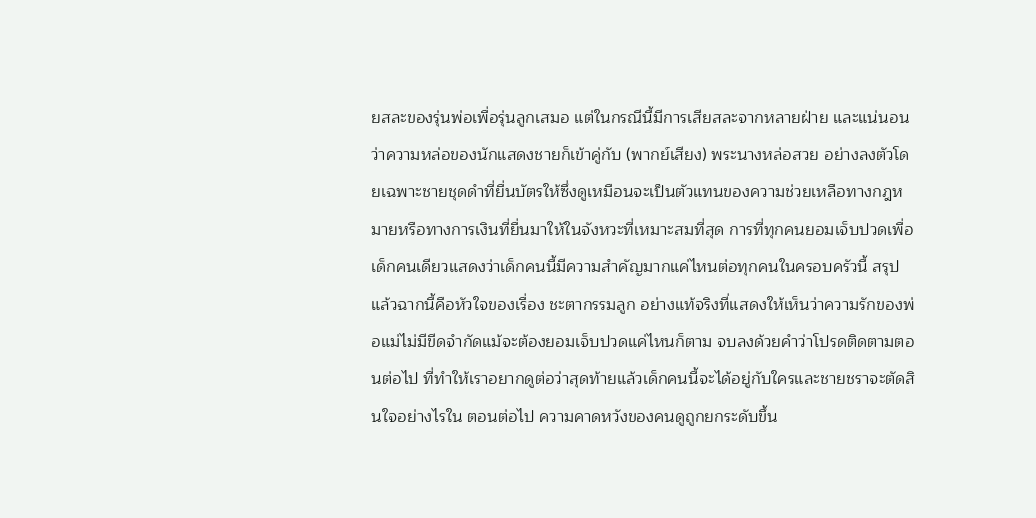ยสละของรุ่นพ่อเพื่อรุ่นลูกเสมอ แต่ในกรณีนี้มีการเสียสละจากหลายฝ่าย และแน่นอนว่าความหล่อของนักแสดงชายก็เข้าคู่กับ (พากย์เสียง) พระนางหล่อสวย อย่างลงตัวโดยเฉพาะชายชุดดำที่ยื่นบัตรให้ซึ่งดูเหมือนจะเป็นตัวแทนของความช่วยเหลือทางกฎหมายหรือทางการเงินที่ยื่นมาให้ในจังหวะที่เหมาะสมที่สุด การที่ทุกคนยอมเจ็บปวดเพื่อเด็กคนเดียวแสดงว่าเด็กคนนี้มีความสำคัญมากแค่ไหนต่อทุกคนในครอบครัวนี้ สรุปแล้วฉากนี้คือหัวใจของเรื่อง ชะตากรรมลูก อย่างแท้จริงที่แสดงให้เห็นว่าความรักของพ่อแม่ไม่มีขีดจำกัดแม้จะต้องยอมเจ็บปวดแค่ไหนก็ตาม จบลงด้วยคำว่าโปรดติดตามตอนต่อไป ที่ทำให้เราอยากดูต่อว่าสุดท้ายแล้วเด็กคนนี้จะได้อยู่กับใครและชายชราจะตัดสินใจอย่างไรใน ตอนต่อไป ความคาดหวังของคนดูถูกยกระดับขึ้น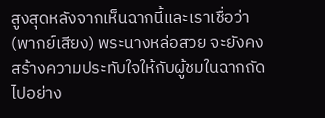สูงสุดหลังจากเห็นฉากนี้และเราเชื่อว่า (พากย์เสียง) พระนางหล่อสวย จะยังคงสร้างความประทับใจให้กับผู้ชมในฉากถัดไปอย่าง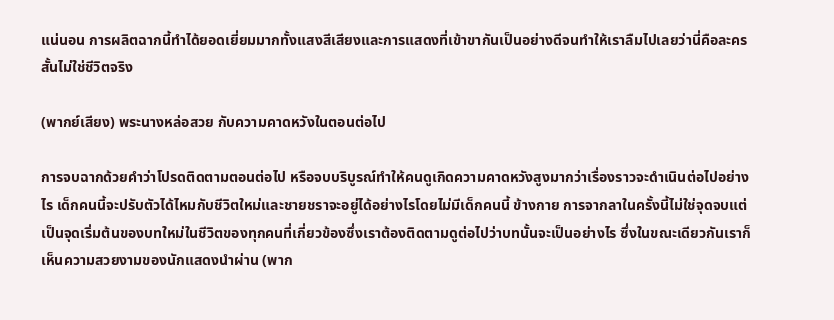แน่นอน การผลิตฉากนี้ทำได้ยอดเยี่ยมมากทั้งแสงสีเสียงและการแสดงที่เข้าขากันเป็นอย่างดีจนทำให้เราลืมไปเลยว่านี่คือละครสั้นไม่ใช่ชีวิตจริง

(พากย์เสียง) พระนางหล่อสวย กับความคาดหวังในตอนต่อไป

การจบฉากด้วยคำว่าโปรดติดตามตอนต่อไป หรือจบบริบูรณ์ทำให้คนดูเกิดความคาดหวังสูงมากว่าเรื่องราวจะดำเนินต่อไปอย่างไร เด็กคนนี้จะปรับตัวได้ไหมกับชีวิตใหม่และชายชราจะอยู่ได้อย่างไรโดยไม่มีเด็กคนนี้ ข้างกาย การจากลาในครั้งนี้ไม่ใช่จุดจบแต่เป็นจุดเริ่มต้นของบทใหม่ในชีวิตของทุกคนที่เกี่ยวข้องซึ่งเราต้องติดตามดูต่อไปว่าบทนั้นจะเป็นอย่างไร ซึ่งในขณะเดียวกันเราก็เห็นความสวยงามของนักแสดงนำผ่าน (พาก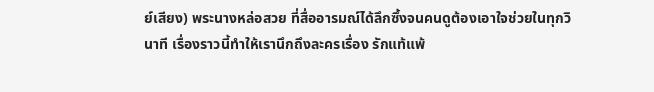ย์เสียง) พระนางหล่อสวย ที่สื่ออารมณ์ได้ลึกซึ้งจนคนดูต้องเอาใจช่วยในทุกวินาที เรื่องราวนี้ทำให้เรานึกถึงละครเรื่อง รักแท้แพ้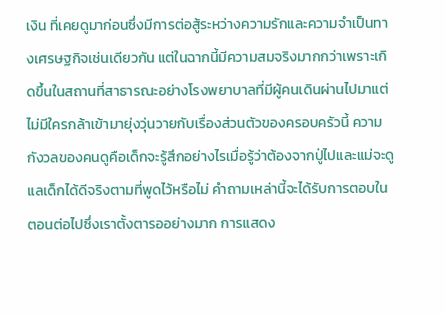เงิน ที่เคยดูมาก่อนซึ่งมีการต่อสู้ระหว่างความรักและความจำเป็นทางเศรษฐกิจเช่นเดียวกัน แต่ในฉากนี้มีความสมจริงมากกว่าเพราะเกิดขึ้นในสถานที่สาธารณะอย่างโรงพยาบาลที่มีผู้คนเดินผ่านไปมาแต่ไม่มีใครกล้าเข้ามายุ่งวุ่นวายกับเรื่องส่วนตัวของครอบครัวนี้ ความกังวลของคนดูคือเด็กจะรู้สึกอย่างไรเมื่อรู้ว่าต้องจากปู่ไปและแม่จะดูแลเด็กได้ดีจริงตามที่พูดไว้หรือไม่ คำถามเหล่านี้จะได้รับการตอบในตอนต่อไปซึ่งเราตั้งตารออย่างมาก การแสดง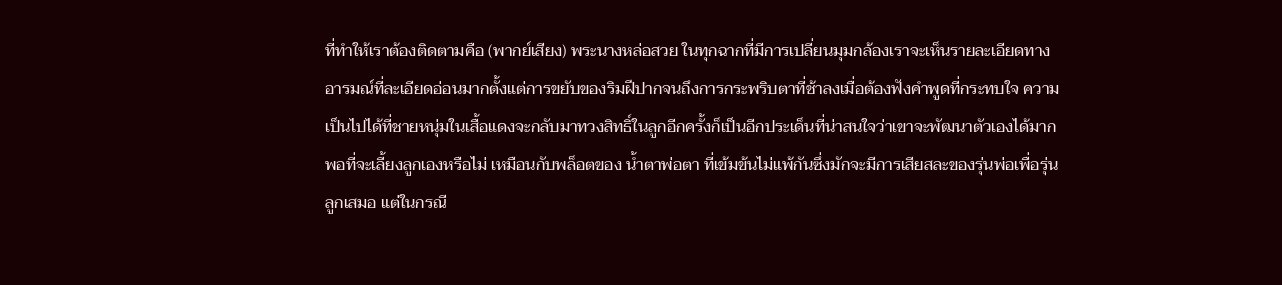ที่ทำให้เราต้องติดตามคือ (พากย์เสียง) พระนางหล่อสวย ในทุกฉากที่มีการเปลี่ยนมุมกล้องเราจะเห็นรายละเอียดทางอารมณ์ที่ละเอียดอ่อนมากตั้งแต่การขยับของริมฝีปากจนถึงการกระพริบตาที่ช้าลงเมื่อต้องฟังคำพูดที่กระทบใจ ความเป็นไปได้ที่ชายหนุ่มในเสื้อแดงจะกลับมาทวงสิทธิ์ในลูกอีกครั้งก็เป็นอีกประเด็นที่น่าสนใจว่าเขาจะพัฒนาตัวเองได้มากพอที่จะเลี้ยงลูกเองหรือไม่ เหมือนกับพล็อตของ น้ำตาพ่อตา ที่เข้มข้นไม่แพ้กันซึ่งมักจะมีการเสียสละของรุ่นพ่อเพื่อรุ่นลูกเสมอ แต่ในกรณี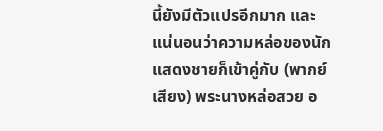นี้ยังมีตัวแปรอีกมาก และแน่นอนว่าความหล่อของนักแสดงชายก็เข้าคู่กับ (พากย์เสียง) พระนางหล่อสวย อ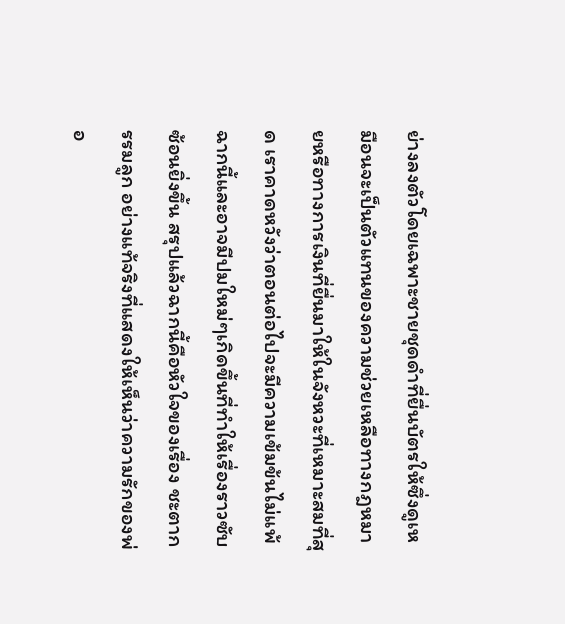ย่างลงตัวโดยเฉพาะชายชุดดำที่ยื่นบัตรให้ซึ่งดูเหมือนจะเป็นตัวแทนของความช่วยเหลือทางกฎหมายหรือทางการเงินที่ยื่นมาให้ในจังหวะที่เหมาะสมที่สุด เราคาดหวังว่าตอนต่อไปจะมีความเข้มข้นไม่แพ้ฉากนี้และอาจมีปมใหม่ๆเกิดขึ้นที่ทำให้เรื่องราวซับซ้อนยิ่งขึ้น สรุปแล้วฉากนี้คือหัวใจของเรื่อง ชะตากรรมลูก อย่างแท้จริงที่แสดงให้เห็นว่าความรักของพ่อ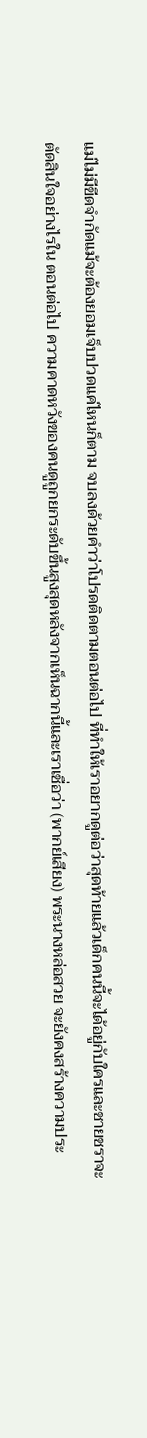แม่ไม่มีขีดจำกัดแม้จะต้องยอมเจ็บปวดแค่ไหนก็ตาม จบลงด้วยคำว่าโปรดติดตามตอนต่อไป ที่ทำให้เราอยากดูต่อว่าสุดท้ายแล้วเด็กคนนี้จะได้อยู่กับใครและชายชราจะตัดสินใจอย่างไรใน ตอนต่อไป ความคาดหวังของคนดูถูกยกระดับขึ้นสูงสุดหลังจากเห็นฉากนี้และเราเชื่อว่า (พากย์เสียง) พระนางหล่อสวย จะยังคงสร้างความประ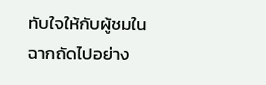ทับใจให้กับผู้ชมในฉากถัดไปอย่าง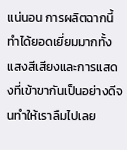แน่นอน การผลิตฉากนี้ทำได้ยอดเยี่ยมมากทั้งแสงสีเสียงและการแสดงที่เข้าขากันเป็นอย่างดีจนทำให้เราลืมไปเลย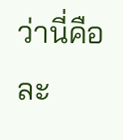ว่านี่คือละ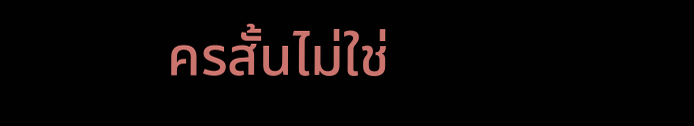ครสั้นไม่ใช่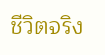ชีวิตจริง